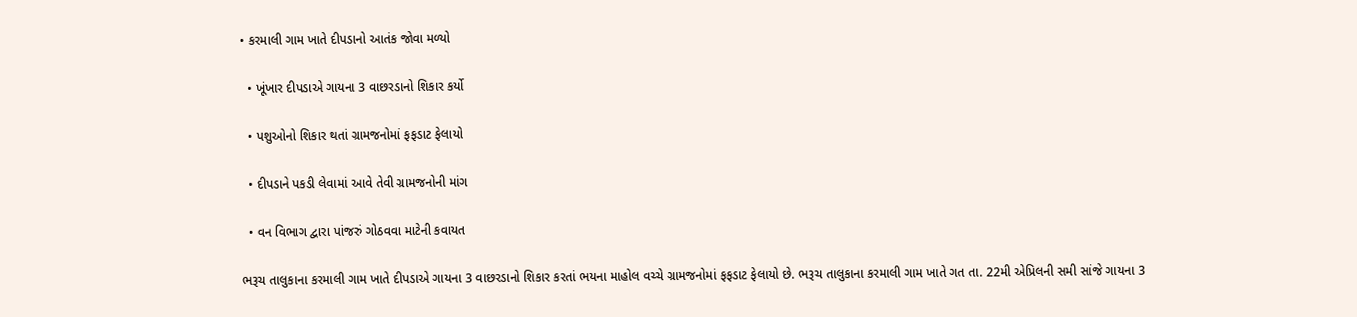• કરમાલી ગામ ખાતે દીપડાનો આતંક જોવા મળ્યો

  • ખૂંખાર દીપડાએ ગાયના 3 વાછરડાનો શિકાર કર્યો

  • પશુઓનો શિકાર થતાં ગ્રામજનોમાં ફફડાટ ફેલાયો

  • દીપડાને પકડી લેવામાં આવે તેવી ગ્રામજનોની માંગ

  • વન વિભાગ દ્વારા પાંજરું ગોઠવવા માટેની કવાયત

ભરૂચ તાલુકાના કરમાલી ગામ ખાતે દીપડાએ ગાયના 3 વાછરડાનો શિકાર કરતાં ભયના માહોલ વચ્ચે ગ્રામજનોમાં ફફડાટ ફેલાયો છે. ભરૂચ તાલુકાના કરમાલી ગામ ખાતે ગત તા. 22મી એપ્રિલની સમી સાંજે ગાયના 3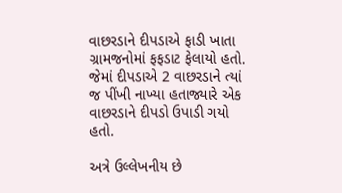વાછરડાને દીપડાએ ફાડી ખાતા ગ્રામજનોમાં ફફડાટ ફેલાયો હતો. જેમાં દીપડાએ 2 વાછરડાને ત્યાં જ પીંખી નાખ્યા હતાજ્યારે એક વાછરડાને દીપડો ઉપાડી ગયો હતો.

અત્રે ઉલ્લેખનીય છે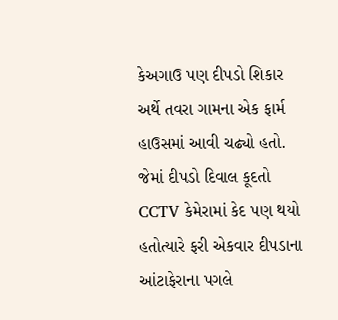કેઅગાઉ પણ દીપડો શિકાર અર્થે તવરા ગામના એક ફાર્મ હાઉસમાં આવી ચઢ્યો હતો. જેમાં દીપડો દિવાલ કૂદતો CCTV કેમેરામાં કેદ પણ થયો હતોત્યારે ફરી એકવાર દીપડાના આંટાફેરાના પગલે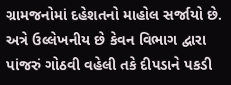ગ્રામજનોમાં દહેશતનો માહોલ સર્જાયો છે. અત્રે ઉલ્લેખનીય છે કેવન વિભાગ દ્વારા પાંજરું ગોઠવી વહેલી તકે દીપડાને પકડી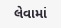લેવામાં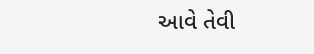આવે તેવી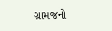ગ્રામજનો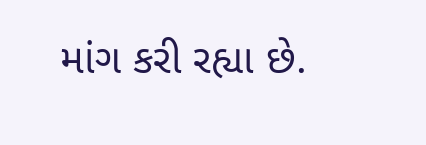માંગ કરી રહ્યા છે.